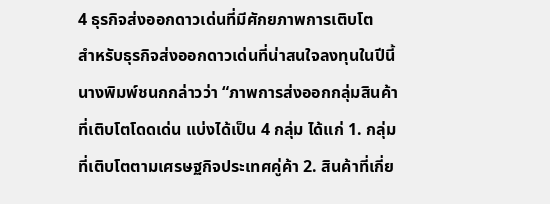4 ธุรกิจส่งออกดาวเด่นที่มีศักยภาพการเติบโต
สำหรับธุรกิจส่งออกดาวเด่นที่น่าสนใจลงทุนในปีนี้ นางพิมพ์ชนกกล่าวว่า “ภาพการส่งออกกลุ่มสินค้าที่เติบโตโดดเด่น แบ่งได้เป็น 4 กลุ่ม ได้แก่ 1. กลุ่มที่เติบโตตามเศรษฐกิจประเทศคู่ค้า 2. สินค้าที่เกี่ย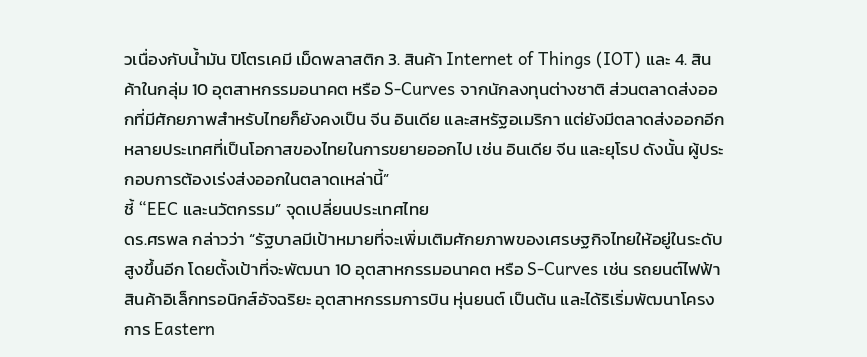วเนื่องกับน้ำมัน ปิโตรเคมี เม็ดพลาสติก 3. สินค้า Internet of Things (IOT) และ 4. สินค้าในกลุ่ม 10 อุตสาหกรรมอนาคต หรือ S-Curves จากนักลงทุนต่างชาติ ส่วนตลาดส่งออกที่มีศักยภาพสำหรับไทยก็ยังคงเป็น จีน อินเดีย และสหรัฐอเมริกา แต่ยังมีตลาดส่งออกอีกหลายประเทศที่เป็นโอกาสของไทยในการขยายออกไป เช่น อินเดีย จีน และยุโรป ดังนั้น ผู้ประกอบการต้องเร่งส่งออกในตลาดเหล่านี้”
ชี้ “EEC และนวัตกรรม” จุดเปลี่ยนประเทศไทย
ดร.ศรพล กล่าวว่า “รัฐบาลมีเป้าหมายที่จะเพิ่มเติมศักยภาพของเศรษฐกิจไทยให้อยู่ในระดับสูงขึ้นอีก โดยตั้งเป้าที่จะพัฒนา 10 อุตสาหกรรมอนาคต หรือ S-Curves เช่น รถยนต์ไฟฟ้า สินค้าอิเล็กทรอนิกส์อัจฉริยะ อุตสาหกรรมการบิน หุ่นยนต์ เป็นต้น และได้ริเริ่มพัฒนาโครงการ Eastern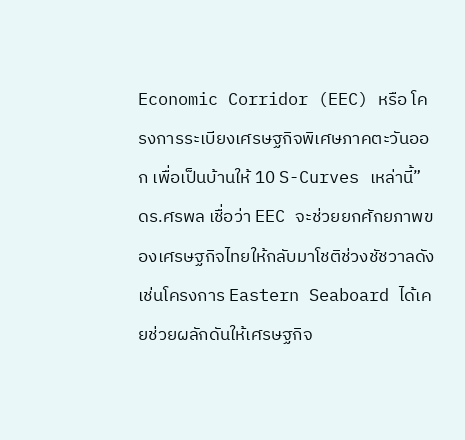Economic Corridor (EEC) หรือ โครงการระเบียงเศรษฐกิจพิเศษภาคตะวันออก เพื่อเป็นบ้านให้ 10 S-Curves เหล่านี้” ดร.ศรพล เชื่อว่า EEC จะช่วยยกศักยภาพของเศรษฐกิจไทยให้กลับมาโชติช่วงชัชวาลดังเช่นโครงการ Eastern Seaboard ได้เคยช่วยผลักดันให้เศรษฐกิจ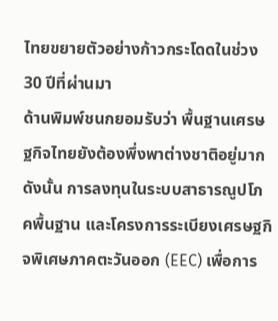ไทยขยายตัวอย่างก้าวกระโดดในช่วง 30 ปีที่ผ่านมา
ด้านพิมพ์ชนกยอมรับว่า พื้นฐานเศรษฐกิจไทยยังต้องพึ่งพาต่างชาติอยู่มาก ดังนั้น การลงทุนในระบบสาธารณูปโภคพื้นฐาน และโครงการระเบียงเศรษฐกิจพิเศษภาคตะวันออก (EEC) เพื่อการ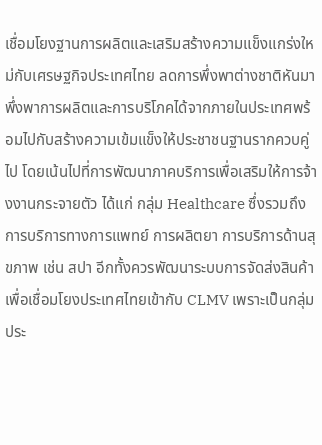เชื่อมโยงฐานการผลิตและเสริมสร้างความแข็งแกร่งใหม่กับเศรษฐกิจประเทศไทย ลดการพึ่งพาต่างชาติหันมาพึ่งพาการผลิตและการบริโภคได้จากภายในประเทศพร้อมไปกับสร้างความเข้มแข็งให้ประชาชนฐานรากควบคู่ไป โดยเน้นไปที่การพัฒนาภาคบริการเพื่อเสริมให้การจ้างงานกระจายตัว ได้แก่ กลุ่ม Healthcare ซึ่งรวมถึงการบริการทางการแพทย์ การผลิตยา การบริการด้านสุขภาพ เช่น สปา อีกทั้งควรพัฒนาระบบการจัดส่งสินค้า เพื่อเชื่อมโยงประเทศไทยเข้ากับ CLMV เพราะเป็นกลุ่มประ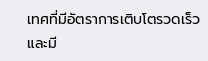เทศที่มีอัตราการเติบโตรวดเร็วและมี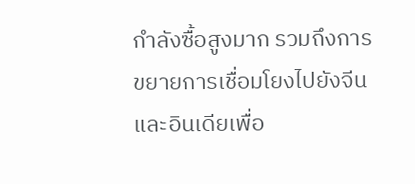กำลังซื้อสูงมาก รวมถึงการขยายการเชื่อมโยงไปยังจีนและอินเดียเพื่อ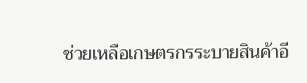ช่วยเหลือเกษตรกรระบายสินค้าอี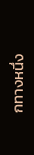กทางหนึ่ง